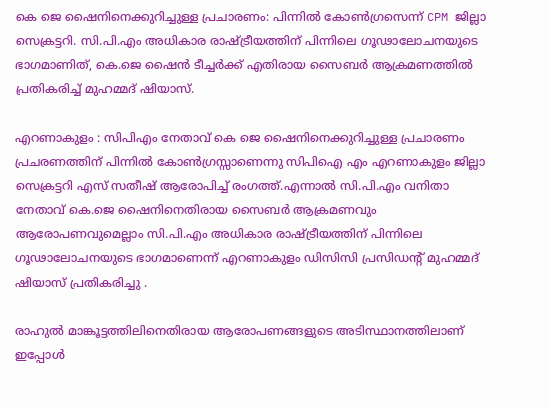കെ ജെ ഷൈനിനെക്കുറിച്ചുള്ള പ്രചാരണം: പിന്നിൽ കോൺഗ്രസെന്ന് CPM ജില്ലാ സെക്രട്ടറി. സി.പി.എം അധികാര രാഷ്ട്രീയത്തിന് പിന്നിലെ ഗൂഢാലോചനയുടെ ഭാഗമാണിത്, കെ.ജെ ഷൈൻ ടീച്ചർക്ക് എതിരായ സൈബർ ആക്രമണത്തിൽ പ്രതികരിച്ച് മുഹമ്മദ് ഷിയാസ്.

എറണാകുളം : സിപിഎം നേതാവ് കെ ജെ ഷൈനിനെക്കുറിച്ചുള്ള പ്രചാരണം പ്രചരണത്തിന് പിന്നില്‍ കോണ്‍ഗ്രസ്സാണെന്നു സിപിഐ എം എറണാകുളം ജില്ലാ സെക്രട്ടറി എസ് സതീഷ് ആരോപിച്ച് രംഗത്ത്.എന്നാൽ സി.പി.എം വനിതാ നേതാവ് കെ.ജെ ഷൈനിനെതിരായ സൈബർ ആക്രമണവും ആരോപണവുമെല്ലാം സി.പി.എം അധികാര രാഷ്ട്രീയത്തിന് പിന്നിലെ ഗൂഢാലോചനയുടെ ഭാഗമാണെന്ന് എറണാകുളം ഡിസിസി പ്രസിഡന്റ് മുഹമ്മദ് ഷിയാസ് പ്രതികരിച്ചു .

രാഹുൽ മാങ്കൂട്ടത്തിലിനെതിരായ ആരോപണങ്ങളുടെ അടിസ്ഥാനത്തിലാണ് ഇപ്പോള്‍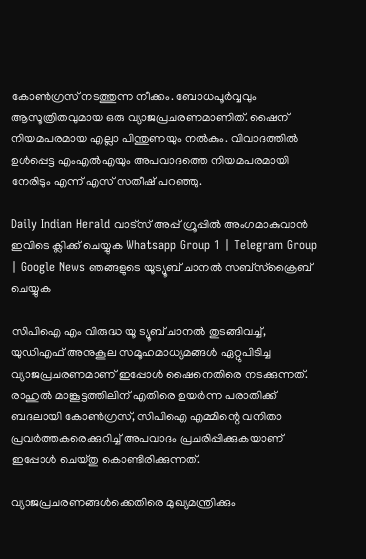കോണ്‍ഗ്രസ് നടത്തുന്ന നീക്കം. ബോധപൂർവ്വവും ആസൂത്രിതവുമായ ഒരു വ്യാജപ്രചരണമാണിത്. ഷൈന് നിയമപരമായ എല്ലാ പിന്തുണയും നൽകും. വിവാദത്തിൽ ഉൾപ്പെട്ട എംഎൽഎയും അപവാദത്തെ നിയമപരമായി നേരിടും എന്ന് എസ് സതീഷ് പറഞ്ഞു.

Daily Indian Herald വാട്സ് അപ്പ് ഗ്രൂപ്പിൽ അംഗമാകുവാൻ ഇവിടെ ക്ലിക്ക് ചെയ്യുക Whatsapp Group 1 | Telegram Group | Google News ഞങ്ങളുടെ യൂട്യൂബ് ചാനൽ സബ്സ്ക്രൈബ് ചെയ്യുക

സിപിഐ എം വിരുദ്ധ യൂ ട്യൂബ് ചാനൽ തുടങ്ങിവച്ച്, യുഡിഎഫ് അനുകൂല സമൂഹമാധ്യമങ്ങൾ ഏറ്റുപിടിച്ച വ്യാജപ്രചരണമാണ് ഇപ്പോള്‍ ഷൈനെതിരെ നടക്കുന്നത്. രാഹുൽ മാങ്കൂട്ടത്തിലിന് എതിരെ ഉയർന്ന പരാതിക്ക് ബദലായി കോൺഗ്രസ്, സിപിഐ എമ്മിന്റെ വനിതാ പ്രവർത്തകരെക്കുറിച്ച് അപവാദം പ്രചരിപ്പിക്കുകയാണ് ഇപ്പോള്‍ ചെയ്തു കൊണ്ടിരിക്കുന്നത്.

വ്യാജപ്രചരണങ്ങള്‍ക്കെതിരെ മുഖ്യമന്ത്രിക്കും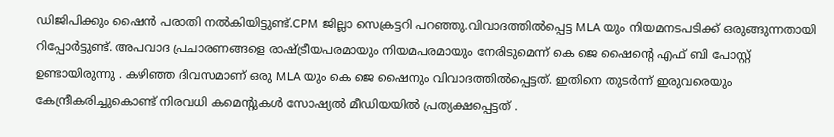ഡിജിപിക്കും ഷൈൻ പരാതി നൽകിയിട്ടുണ്ട്.CPM ജില്ലാ സെക്രട്ടറി പറഞ്ഞു.വിവാദത്തിൽപ്പെട്ട MLA യും നിയമനടപടിക്ക് ഒരുങ്ങുന്നതായി റിപ്പോർട്ടുണ്ട്. അപവാദ പ്രചാരണങ്ങളെ രാഷ്‌ട്രീയപരമായും നിയമപരമായും നേരിടുമെന്ന് കെ ജെ ഷൈന്റെ എഫ് ബി പോസ്റ്റ് ഉണ്ടായിരുന്നു . കഴിഞ്ഞ ദിവസമാണ് ഒരു MLA യും കെ ജെ ഷൈനും വിവാദത്തിൽപ്പെട്ടത്. ഇതിനെ തുടർന്ന് ഇരുവരെയും കേന്ദ്രീകരിച്ചുകൊണ്ട് നിരവധി കമെന്റുകൾ സോഷ്യൽ മീഡിയയിൽ പ്രത്യക്ഷപ്പെട്ടത് .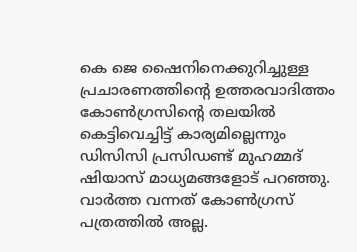കെ ജെ ഷൈനിനെക്കുറിച്ചുള്ള പ്രചാരണത്തിന്റെ ഉത്തരവാദിത്തം കോണ്‍ഗ്രസിന്റെ തലയില്‍ കെട്ടിവെച്ചിട്ട് കാര്യമില്ലെന്നും ഡിസിസി പ്രസിഡണ്ട് മുഹമ്മദ് ഷിയാസ് മാധ്യമങ്ങളോട് പറഞ്ഞു.
വാർത്ത വന്നത് കോണ്‍ഗ്രസ് പത്രത്തില്‍ അല്ല.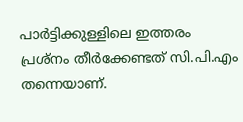പാർട്ടിക്കുള്ളിലെ ഇത്തരം പ്രശ്നം തീർക്കേണ്ടത് സി.പി.എം തന്നെയാണ്.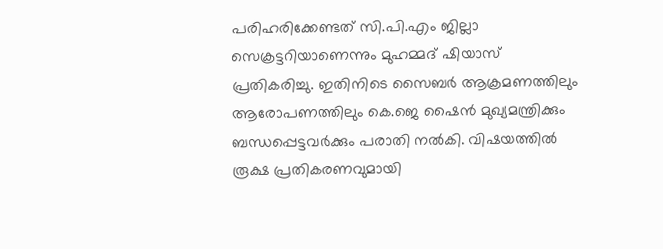പരിഹരിക്കേണ്ടത് സി.പി.എം ജില്ലാ സെക്രട്ടറിയാണെന്നും മുഹമ്മദ് ഷിയാസ് പ്രതികരിച്ചു. ഇതിനിടെ സൈബർ ആക്രമണത്തിലും ആരോപണത്തിലും കെ.ജെ ഷൈൻ മുഖ്യമന്ത്രിക്കും ബന്ധപ്പെട്ടവർക്കും പരാതി നല്‍കി. വിഷയത്തില്‍ രൂക്ഷ പ്രതികരണവുമായി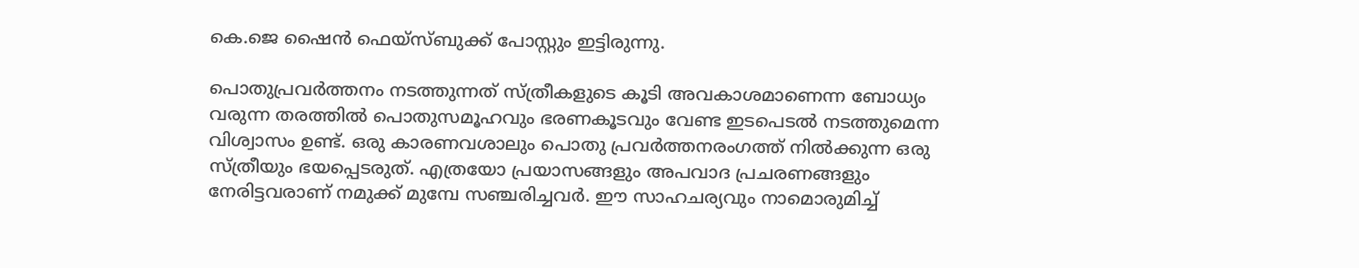കെ.ജെ ഷൈൻ ഫെയ്സ്ബുക്ക് പോസ്റ്റും ഇട്ടിരുന്നു.

പൊതുപ്രവർത്തനം നടത്തുന്നത് സ്ത്രീകളുടെ കൂടി അവകാശമാണെന്ന ബോധ്യം വരുന്ന തരത്തില്‍ പൊതുസമൂഹവും ഭരണകൂടവും വേണ്ട ഇടപെടല്‍ നടത്തുമെന്ന വിശ്വാസം ഉണ്ട്. ഒരു കാരണവശാലും പൊതു പ്രവർത്തനരംഗത്ത് നില്‍ക്കുന്ന ഒരു സ്ത്രീയും ഭയപ്പെടരുത്. എത്രയോ പ്രയാസങ്ങളും അപവാദ പ്രചരണങ്ങളും നേരിട്ടവരാണ് നമുക്ക് മുമ്പേ സഞ്ചരിച്ചവർ. ഈ സാഹചര്യവും നാമൊരുമിച്ച്‌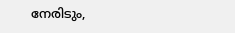നേരിടും,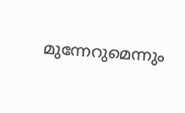മുന്നേറുമെന്നും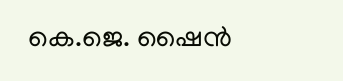കെ.ജെ. ഷൈൻ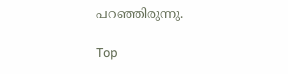പറഞ്ഞിരുന്നു.

Top